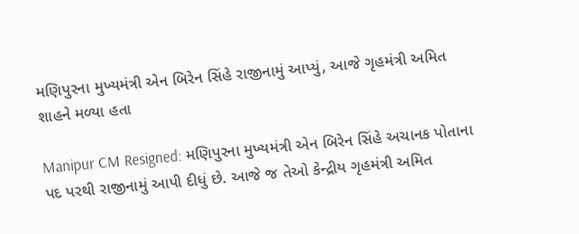મણિપુરના મુખ્યમંત્રી એન બિરેન સિંહે રાજીનામું આપ્યું, આજે ગૃહમંત્રી અમિત શાહને મળ્યા હતા

Manipur CM Resigned: મણિપુરના મુખ્યમંત્રી એન બિરેન સિંહે અચાનક પોતાના પદ પરથી રાજીનામું આપી દીધું છે. આજે જ તેઓ કેન્દ્રીય ગૃહમંત્રી અમિત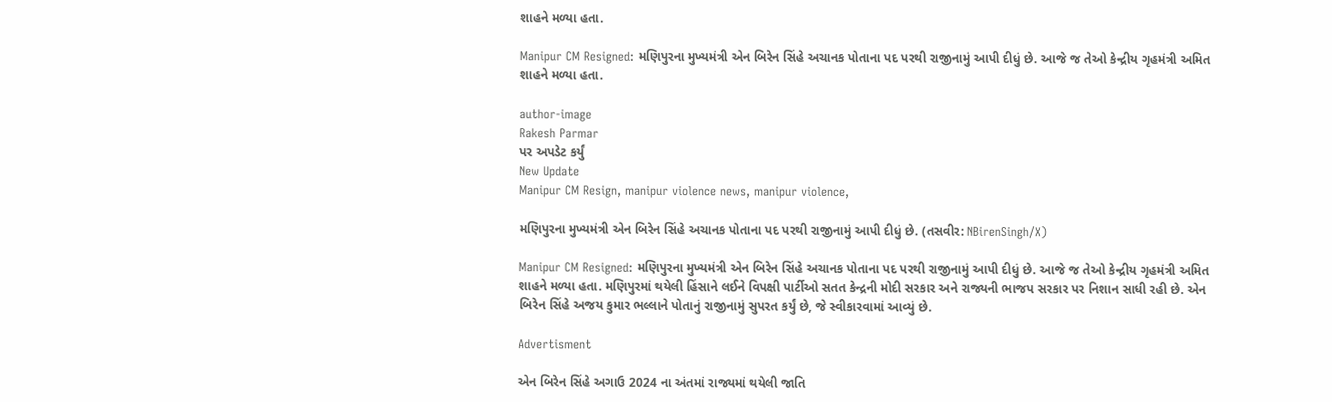શાહને મળ્યા હતા.

Manipur CM Resigned: મણિપુરના મુખ્યમંત્રી એન બિરેન સિંહે અચાનક પોતાના પદ પરથી રાજીનામું આપી દીધું છે. આજે જ તેઓ કેન્દ્રીય ગૃહમંત્રી અમિત શાહને મળ્યા હતા.

author-image
Rakesh Parmar
પર અપડેટ કર્યું
New Update
Manipur CM Resign, manipur violence news, manipur violence,

મણિપુરના મુખ્યમંત્રી એન બિરેન સિંહે અચાનક પોતાના પદ પરથી રાજીનામું આપી દીધું છે. (તસવીર: NBirenSingh/X)

Manipur CM Resigned: મણિપુરના મુખ્યમંત્રી એન બિરેન સિંહે અચાનક પોતાના પદ પરથી રાજીનામું આપી દીધું છે. આજે જ તેઓ કેન્દ્રીય ગૃહમંત્રી અમિત શાહને મળ્યા હતા. મણિપુરમાં થયેલી હિંસાને લઈને વિપક્ષી પાર્ટીઓ સતત કેન્દ્રની મોદી સરકાર અને રાજ્યની ભાજપ સરકાર પર નિશાન સાધી રહી છે. એન બિરેન સિંહે અજય કુમાર ભલ્લાને પોતાનું રાજીનામું સુપરત કર્યું છે, જે સ્વીકારવામાં આવ્યું છે.

Advertisment

એન બિરેન સિંહે અગાઉ 2024 ના અંતમાં રાજ્યમાં થયેલી જાતિ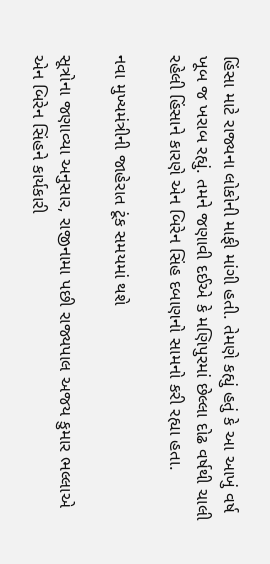હિંસા માટે રાજ્યના લોકોની માફી માંગી હતી. તેમણે કહ્યું હતું કે આ આખું વર્ષ ખૂબ જ ખરાબ રહ્યું. તમને જણાવી દઈએ કે મણિપુરમાં છેલ્લા દોઢ વર્ષથી ચાલી રહેલી હિંસાને કારણે એન બિરેન સિંહ દબાણનો સામનો કરી રહ્યા હતા.

નવા મુખ્યમંત્રીની જાહેરાત ટૂંક સમયમાં થશે

સૂત્રોના જણાવ્યા અનુસાર, રાજીનામા પછી રાજ્યપાલ અજય કુમાર ભલ્લાએ એન બિરેન સિંહને કાર્યકારી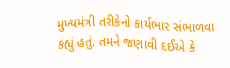મુખ્યમંત્રી તરીકેનો કાર્યભાર સંભાળવા કહ્યું હતું. તમને જણાવી દઈએ કે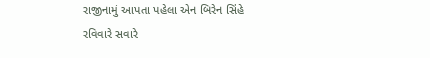રાજીનામું આપતા પહેલા એન બિરેન સિંહે રવિવારે સવારે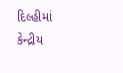દિલ્હીમાં કેન્દ્રીય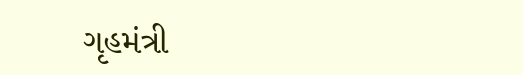ગૃહમંત્રી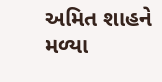અમિત શાહને મળ્યા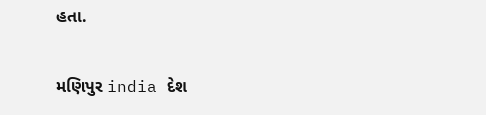હતા.

મણિપુર india દેશ